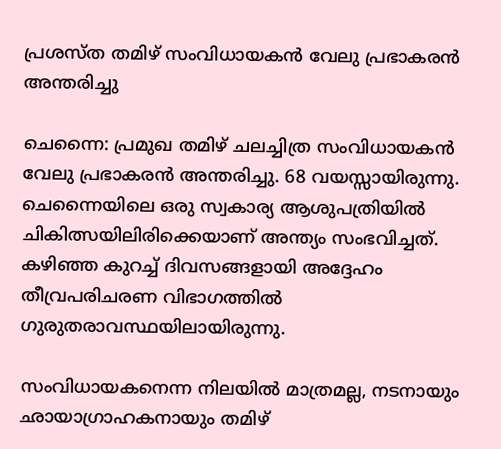പ്രശസ്ത തമിഴ് സംവിധായകൻ വേലു പ്രഭാകരൻ അന്തരിച്ചു

ചെന്നൈ: പ്രമുഖ തമിഴ് ചലച്ചിത്ര സംവിധായകൻ വേലു പ്രഭാകരൻ അന്തരിച്ചു. 68 വയസ്സായിരുന്നു. ചെന്നൈയിലെ ഒരു സ്വകാര്യ ആശുപത്രിയിൽ ചികിത്സയിലിരിക്കെയാണ് അന്ത്യം സംഭവിച്ചത്. കഴിഞ്ഞ കുറച്ച് ദിവസങ്ങളായി അദ്ദേഹം തീവ്രപരിചരണ വിഭാഗത്തിൽ ഗുരുതരാവസ്ഥയിലായിരുന്നു.

സംവിധായകനെന്ന നിലയിൽ മാത്രമല്ല, നടനായും ഛായാഗ്രാഹകനായും തമിഴ്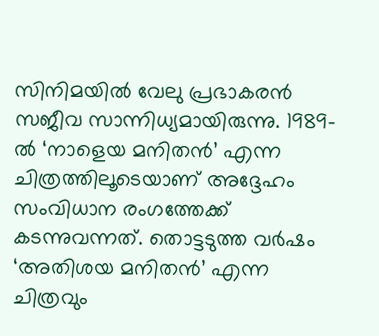സിനിമയിൽ വേലു പ്രഭാകരൻ സജീവ സാന്നിധ്യമായിരുന്നു. 1989-ൽ ‘നാളെയ മനിതൻ’ എന്ന ചിത്രത്തിലൂടെയാണ് അദ്ദേഹം സംവിധാന രംഗത്തേക്ക് കടന്നുവന്നത്. തൊട്ടടുത്ത വർഷം ‘അതിശയ മനിതൻ’ എന്ന ചിത്രവും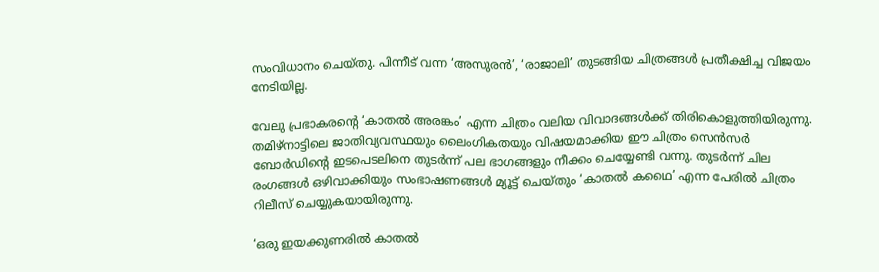സംവിധാനം ചെയ്തു. പിന്നീട് വന്ന ‘അസുരൻ’, ‘രാജാലി’ തുടങ്ങിയ ചിത്രങ്ങൾ പ്രതീക്ഷിച്ച വിജയം നേടിയില്ല.

വേലു പ്രഭാകരന്റെ ‘കാതൽ അരങ്കം’ എന്ന ചിത്രം വലിയ വിവാദങ്ങൾക്ക് തിരികൊളുത്തിയിരുന്നു. തമിഴ്‌നാട്ടിലെ ജാതിവ്യവസ്ഥയും ലൈംഗികതയും വിഷയമാക്കിയ ഈ ചിത്രം സെൻസർ ബോർഡിന്റെ ഇടപെടലിനെ തുടർന്ന് പല ഭാഗങ്ങളും നീക്കം ചെയ്യേണ്ടി വന്നു. തുടർന്ന് ചില രംഗങ്ങൾ ഒഴിവാക്കിയും സംഭാഷണങ്ങൾ മ്യൂട്ട് ചെയ്തും ‘കാതൽ കഥൈ’ എന്ന പേരിൽ ചിത്രം റിലീസ് ചെയ്യുകയായിരുന്നു.

‘ഒരു ഇയക്കുണരിൽ കാതൽ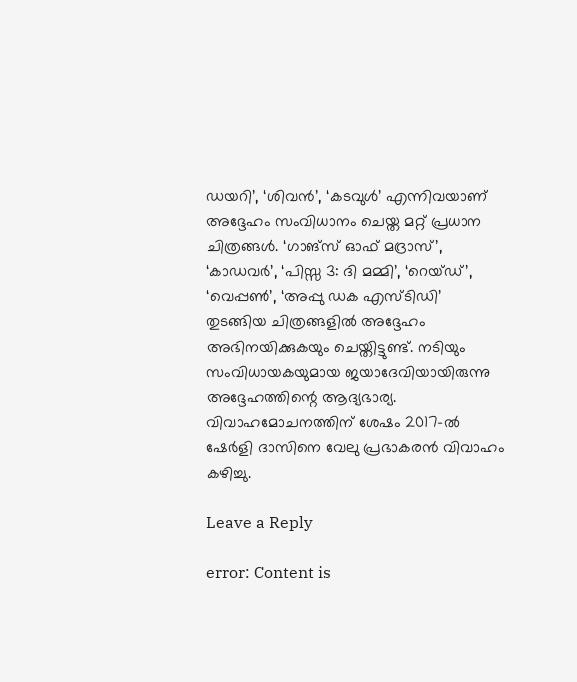ഡയറി’, ‘ശിവൻ’, ‘കടവുൾ’ എന്നിവയാണ് അദ്ദേഹം സംവിധാനം ചെയ്ത മറ്റ് പ്രധാന ചിത്രങ്ങൾ. ‘ഗാങ്സ് ഓഫ് മദ്രാസ്’, ‘കാഡവർ’, ‘പിസ്സ 3: ദി മമ്മി’, ‘റെയ്ഡ്’, ‘വെപ്പൺ’, ‘അപ്പു ഡക എസ്ടിഡി’ തുടങ്ങിയ ചിത്രങ്ങളിൽ അദ്ദേഹം അഭിനയിക്കുകയും ചെയ്തിട്ടുണ്ട്. നടിയും സംവിധായകയുമായ ജയാദേവിയായിരുന്നു അദ്ദേഹത്തിന്റെ ആദ്യഭാര്യ. വിവാഹമോചനത്തിന് ശേഷം 2017-ൽ ഷേർളി ദാസിനെ വേലു പ്രഭാകരൻ വിവാഹം കഴിച്ചു.

Leave a Reply

error: Content is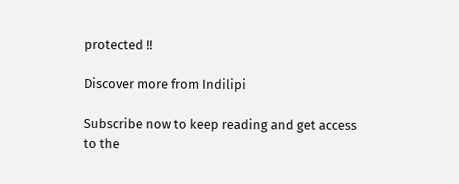protected !!

Discover more from Indilipi

Subscribe now to keep reading and get access to the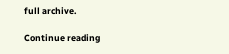full archive.

Continue reading